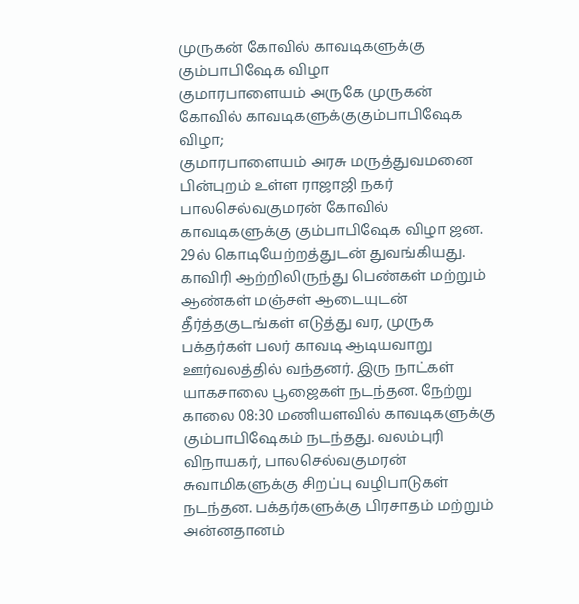முருகன் கோவில் காவடிகளுக்கு கும்பாபிஷேக விழா
குமாரபாளையம் அருகே முருகன் கோவில் காவடிகளுக்குகும்பாபிஷேக விழா;
குமாரபாளையம் அரசு மருத்துவமனை பின்புறம் உள்ள ராஜாஜி நகர் பாலசெல்வகுமரன் கோவில் காவடிகளுக்கு கும்பாபிஷேக விழா ஜன. 29ல் கொடியேற்றத்துடன் துவங்கியது. காவிரி ஆற்றிலிருந்து பெண்கள் மற்றும் ஆண்கள் மஞ்சள் ஆடையுடன் தீர்த்தகுடங்கள் எடுத்து வர, முருக பக்தர்கள் பலர் காவடி ஆடியவாறு ஊர்வலத்தில் வந்தனர். இரு நாட்கள் யாகசாலை பூஜைகள் நடந்தன. நேற்று காலை 08:30 மணியளவில் காவடிகளுக்கு கும்பாபிஷேகம் நடந்தது. வலம்புரி விநாயகர், பாலசெல்வகுமரன் சுவாமிகளுக்கு சிறப்பு வழிபாடுகள் நடந்தன. பக்தர்களுக்கு பிரசாதம் மற்றும் அன்னதானம்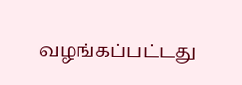வழங்கப்பட்டது